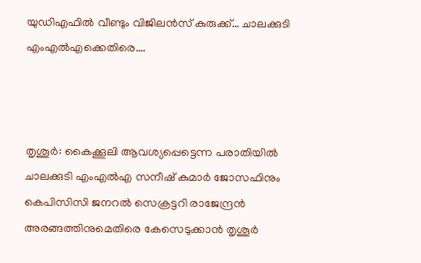യുഡിഎഫിൽ വീണ്ടും വിജിലൻസ് കുരുക്ക്… ചാലക്കുടി എംഎൽഎക്കെതിരെ….



തൃശൂർ: കൈക്കൂലി ആവശ്യപ്പെട്ടെന്ന പരാതിയിൽ ചാലക്കുടി എംഎൽഎ സനീഷ് കുമാർ ജോസഫിനും കെപിസിസി ജനറൽ സെക്രട്ടറി രാജേന്ദ്രൻ അരങ്ങത്തിനുമെതിരെ കേസെടുക്കാൻ തൃശൂർ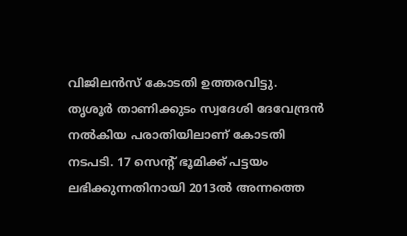വിജിലൻസ് കോടതി ഉത്തരവിട്ടു. തൃശൂർ താണിക്കുടം സ്വദേശി ദേവേന്ദ്രൻ നൽകിയ പരാതിയിലാണ് കോടതി നടപടി. 17 സെന്റ് ഭൂമിക്ക് പട്ടയം ലഭിക്കുന്നതിനായി 2013ൽ അന്നത്തെ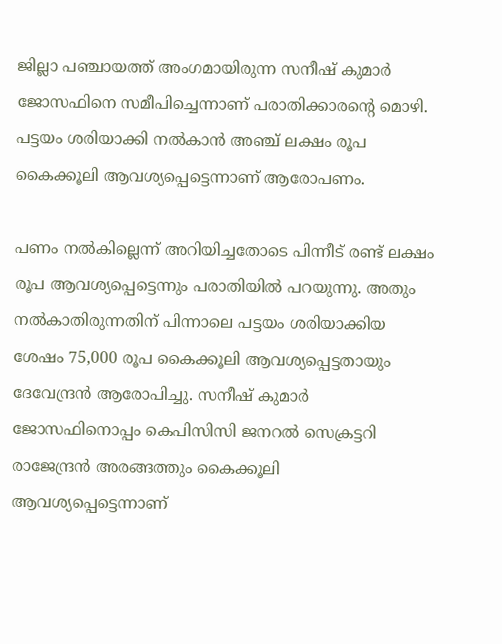ജില്ലാ പഞ്ചായത്ത് അംഗമായിരുന്ന സനീഷ് കുമാർ ജോസഫിനെ സമീപിച്ചെന്നാണ് പരാതിക്കാരന്റെ മൊഴി. പട്ടയം ശരിയാക്കി നൽകാൻ അഞ്ച് ലക്ഷം രൂപ കൈക്കൂലി ആവശ്യപ്പെട്ടെന്നാണ് ആരോപണം.

പണം നൽകില്ലെന്ന് അറിയിച്ചതോടെ പിന്നീട് രണ്ട് ലക്ഷം രൂപ ആവശ്യപ്പെട്ടെന്നും പരാതിയിൽ പറയുന്നു. അതും നൽകാതിരുന്നതിന് പിന്നാലെ പട്ടയം ശരിയാക്കിയ ശേഷം 75,000 രൂപ കൈക്കൂലി ആവശ്യപ്പെട്ടതായും ദേവേന്ദ്രൻ ആരോപിച്ചു. സനീഷ് കുമാർ ജോസഫിനൊപ്പം കെപിസിസി ജനറൽ സെക്രട്ടറി രാജേന്ദ്രൻ അരങ്ങത്തും കൈക്കൂലി ആവശ്യപ്പെട്ടെന്നാണ്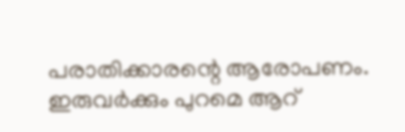പരാതിക്കാരന്റെ ആരോപണം. ഇരുവർക്കും പുറമെ ആറ്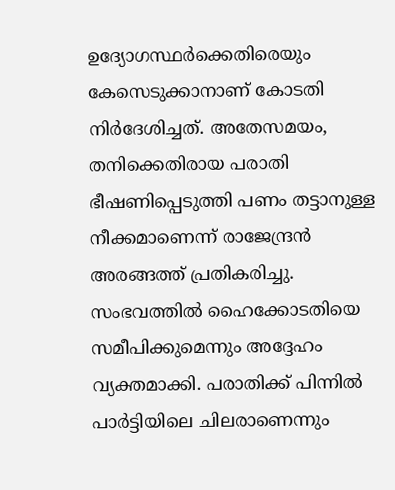ഉദ്യോഗസ്ഥർക്കെതിരെയും കേസെടുക്കാനാണ് കോടതി നിർദേശിച്ചത്. അതേസമയം, തനിക്കെതിരായ പരാതി ഭീഷണിപ്പെടുത്തി പണം തട്ടാനുള്ള നീക്കമാണെന്ന് രാജേന്ദ്രൻ അരങ്ങത്ത് പ്രതികരിച്ചു. സംഭവത്തിൽ ഹൈക്കോടതിയെ സമീപിക്കുമെന്നും അദ്ദേഹം വ്യക്തമാക്കി. പരാതിക്ക് പിന്നിൽ പാർട്ടിയിലെ ചിലരാണെന്നും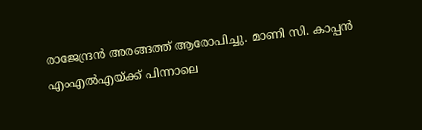രാജേന്ദ്രൻ അരങ്ങത്ത് ആരോപിച്ചു. മാണി സി. കാപ്പൻ എംഎൽഎയ്ക്ക് പിന്നാലെ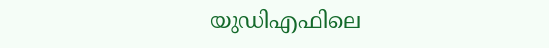യുഡിഎഫിലെ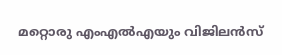മറ്റൊരു എംഎൽഎയും വിജിലൻസ്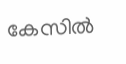കേസിൽ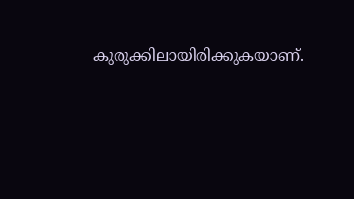കുരുക്കിലായിരിക്കുകയാണ്.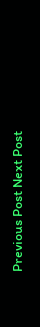Previous Post Next Post